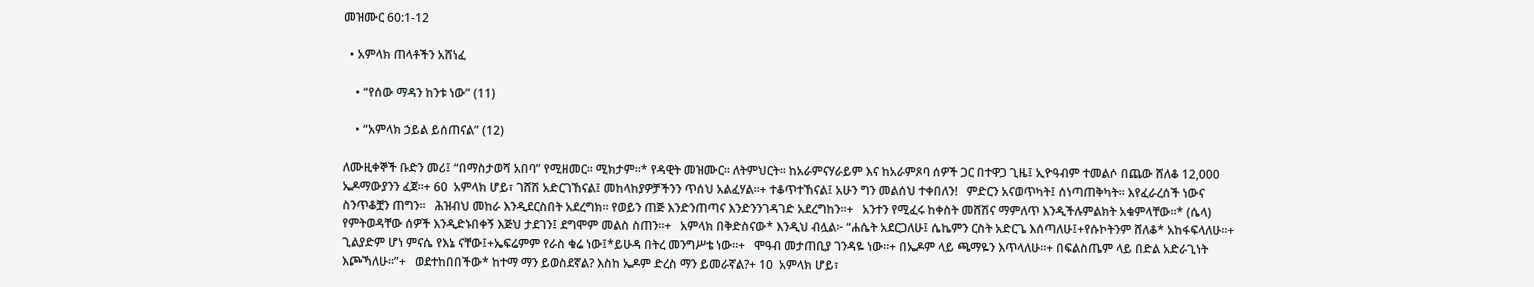መዝሙር 60:1-12

  • አምላክ ጠላቶችን አሸነፈ

    • “የሰው ማዳን ከንቱ ነው” (11)

    • “አምላክ ኃይል ይሰጠናል” (12)

ለሙዚቀኞች ቡድን መሪ፤ “በማስታወሻ አበባ” የሚዘመር። ሚክታም።* የዳዊት መዝሙር። ለትምህርት። ከአራምናሃራይም እና ከአራምጾባ ሰዎች ጋር በተዋጋ ጊዜ፤ ኢዮዓብም ተመልሶ በጨው ሸለቆ 12,000 ኤዶማውያንን ፈጀ።+ 60  አምላክ ሆይ፣ ገሸሽ አድርገኸናል፤ መከላከያዎቻችንን ጥሰህ አልፈሃል።+ ተቆጥተኸናል፤ አሁን ግን መልሰህ ተቀበለን!   ምድርን አናወጥካት፤ ሰነጣጠቅካት። እየፈራረሰች ነውና ስንጥቆቿን ጠግን።   ሕዝብህ መከራ እንዲደርስበት አደረግክ። የወይን ጠጅ እንድንጠጣና እንድንንገዳገድ አደረግከን።+   አንተን የሚፈሩ ከቀስት መሸሽና ማምለጥ እንዲችሉምልክት አቁምላቸው።* (ሴላ)   የምትወዳቸው ሰዎች እንዲድኑበቀኝ እጅህ ታደገን፤ ደግሞም መልስ ስጠን።+   አምላክ በቅድስናው* እንዲህ ብሏል፦ “ሐሴት አደርጋለሁ፤ ሴኬምን ርስት አድርጌ እሰጣለሁ፤+የሱኮትንም ሸለቆ* አከፋፍላለሁ።+   ጊልያድም ሆነ ምናሴ የእኔ ናቸው፤+ኤፍሬምም የራስ ቁሬ ነው፤*ይሁዳ በትረ መንግሥቴ ነው።+   ሞዓብ መታጠቢያ ገንዳዬ ነው።+ በኤዶም ላይ ጫማዬን እጥላለሁ።+ በፍልስጤም ላይ በድል አድራጊነት እጮኻለሁ።”+   ወደተከበበችው* ከተማ ማን ይወስደኛል? እስከ ኤዶም ድረስ ማን ይመራኛል?+ 10  አምላክ ሆይ፣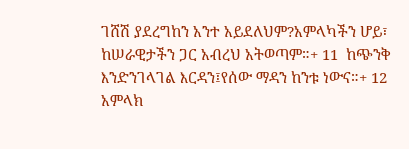ገሸሽ ያደረግከን አንተ አይደለህም?አምላካችን ሆይ፣ ከሠራዊታችን ጋር አብረህ አትወጣም።+ 11  ከጭንቅ እንድንገላገል እርዳን፤የሰው ማዳን ከንቱ ነውና።+ 12  አምላክ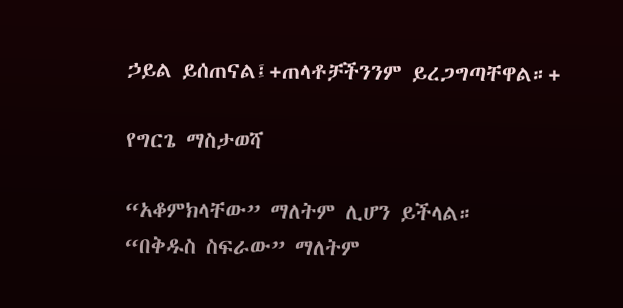ኃይል ይሰጠናል፤+ጠላቶቻችንንም ይረጋግጣቸዋል።+

የግርጌ ማስታወሻ

“አቆምክላቸው” ማለትም ሊሆን ይችላል።
“በቅዱስ ስፍራው” ማለትም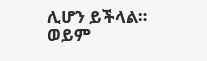ሊሆን ይችላል።
ወይም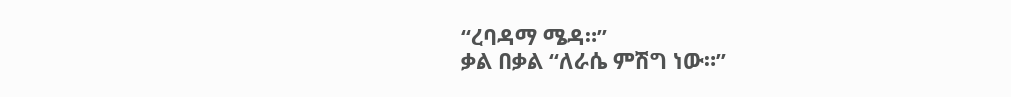“ረባዳማ ሜዳ።”
ቃል በቃል “ለራሴ ምሽግ ነው።”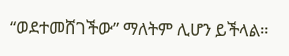“ወደተመሸገችው” ማለትም ሊሆን ይችላል።